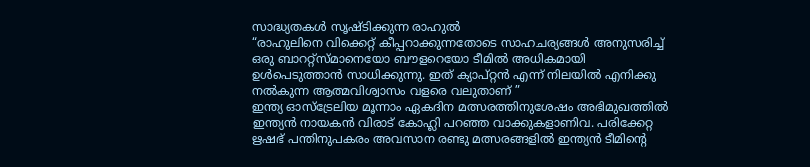സാദ്ധ്യതകൾ സൃഷ്ടിക്കുന്ന രാഹുൽ
“രാഹുലിനെ വിക്കെറ്റ് കീപ്പറാക്കുന്നതോടെ സാഹചര്യങ്ങൾ അനുസരിച്ച് ഒരു ബാററ്റ്സ്മാനെയോ ബൗളറെയോ ടീമിൽ അധികമായി ഉൾപെടുത്താൻ സാധിക്കുന്നു. ഇത് ക്യാപ്റ്റൻ എന്ന് നിലയിൽ എനിക്കു നൽകുന്ന ആത്മവിശ്വാസം വളരെ വലുതാണ് ”
ഇന്ത്യ ഓസ്ട്രേലിയ മൂന്നാം ഏകദിന മത്സരത്തിനുശേഷം അഭിമുഖത്തിൽ ഇന്ത്യൻ നായകൻ വിരാട് കോഹ്ലി പറഞ്ഞ വാക്കുകളാണിവ. പരിക്കേറ്റ ഋഷഭ് പന്തിനുപകരം അവസാന രണ്ടു മത്സരങ്ങളിൽ ഇന്ത്യൻ ടീമിന്റെ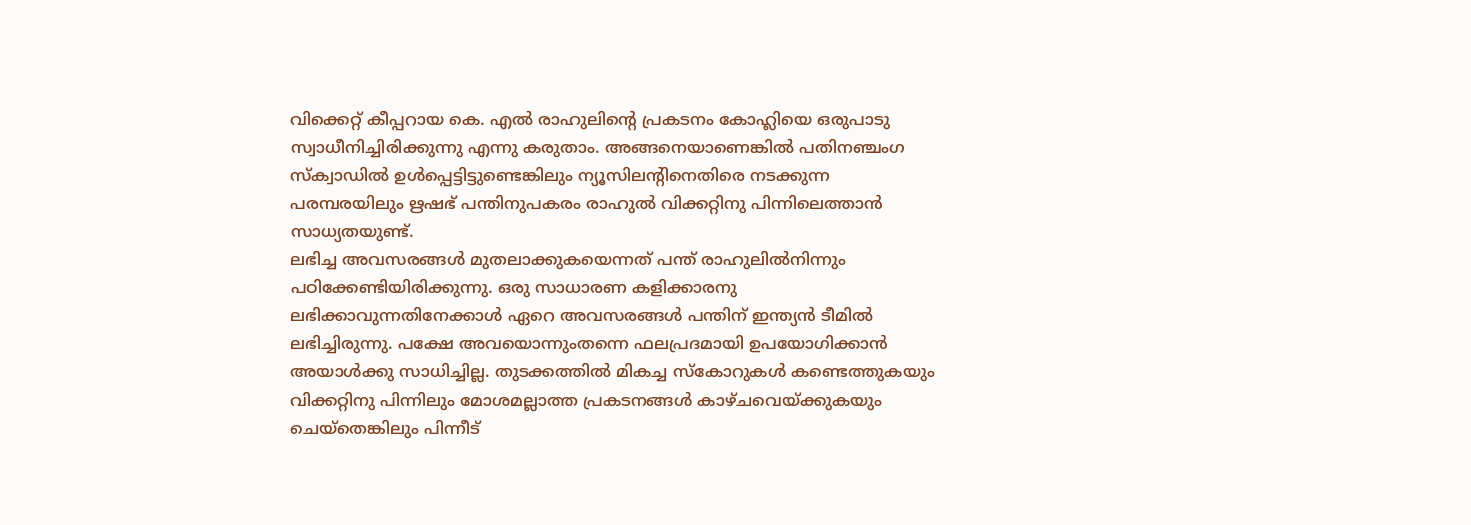വിക്കെറ്റ് കീപ്പറായ കെ. എൽ രാഹുലിന്റെ പ്രകടനം കോഹ്ലിയെ ഒരുപാടു സ്വാധീനിച്ചിരിക്കുന്നു എന്നു കരുതാം. അങ്ങനെയാണെങ്കിൽ പതിനഞ്ചംഗ സ്ക്വാഡിൽ ഉൾപ്പെട്ടിട്ടുണ്ടെങ്കിലും ന്യൂസിലന്റിനെതിരെ നടക്കുന്ന പരമ്പരയിലും ഋഷഭ് പന്തിനുപകരം രാഹുൽ വിക്കറ്റിനു പിന്നിലെത്താൻ സാധ്യതയുണ്ട്.
ലഭിച്ച അവസരങ്ങൾ മുതലാക്കുകയെന്നത് പന്ത് രാഹുലിൽനിന്നും പഠിക്കേണ്ടിയിരിക്കുന്നു. ഒരു സാധാരണ കളിക്കാരനു ലഭിക്കാവുന്നതിനേക്കാൾ ഏറെ അവസരങ്ങൾ പന്തിന് ഇന്ത്യൻ ടീമിൽ ലഭിച്ചിരുന്നു. പക്ഷേ അവയൊന്നുംതന്നെ ഫലപ്രദമായി ഉപയോഗിക്കാൻ അയാൾക്കു സാധിച്ചില്ല. തുടക്കത്തിൽ മികച്ച സ്കോറുകൾ കണ്ടെത്തുകയും വിക്കറ്റിനു പിന്നിലും മോശമല്ലാത്ത പ്രകടനങ്ങൾ കാഴ്ചവെയ്ക്കുകയും ചെയ്തെങ്കിലും പിന്നീട്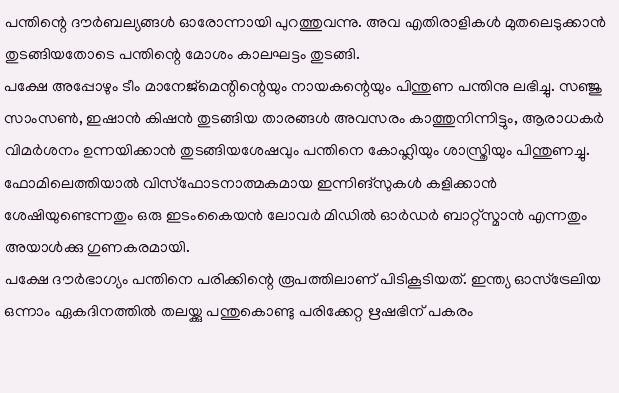പന്തിന്റെ ദൗർബല്യങ്ങൾ ഓരോന്നായി പുറത്തുവന്നു. അവ എതിരാളികൾ മുതലെടുക്കാൻ തുടങ്ങിയതോടെ പന്തിന്റെ മോശം കാലഘട്ടം തുടങ്ങി.
പക്ഷേ അപ്പോഴും ടീം മാനേജ്മെന്റിന്റെയും നായകന്റെയും പിന്തുണ പന്തിനു ലഭിച്ചു. സഞ്ജു സാംസൺ, ഇഷാൻ കിഷൻ തുടങ്ങിയ താരങ്ങൾ അവസരം കാത്തുനിന്നിട്ടും, ആരാധകർ വിമർശനം ഉന്നയിക്കാൻ തുടങ്ങിയശേഷവും പന്തിനെ കോഹ്ലിയും ശാസ്ത്രിയും പിന്തുണച്ചു. ഫോമിലെത്തിയാൽ വിസ്ഫോടനാത്മകമായ ഇന്നിങ്സുകൾ കളിക്കാൻ ശേഷിയുണ്ടെന്നതും ഒരു ഇടംകൈയൻ ലോവർ മിഡിൽ ഓർഡർ ബാറ്റ്സ്മാൻ എന്നതും അയാൾക്കു ഗുണകരമായി.
പക്ഷേ ദൗർഭാഗ്യം പന്തിനെ പരിക്കിന്റെ രൂപത്തിലാണ് പിടികൂടിയത്. ഇന്ത്യ ഓസ്ട്രേലിയ ഒന്നാം ഏകദിനത്തിൽ തലയ്ക്കു പന്തുകൊണ്ടു പരിക്കേറ്റ ഋഷഭിന് പകരം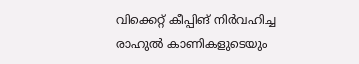വിക്കെറ്റ് കീപ്പിങ് നിർവഹിച്ച രാഹുൽ കാണികളുടെയും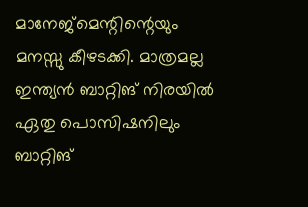മാനേജ്മെന്റിന്റെയും മനസ്സു കീഴടക്കി. മാത്രമല്ല ഇന്ത്യൻ ബാറ്റിങ് നിരയിൽ ഏതു പൊസിഷനിലും ബാറ്റിങ്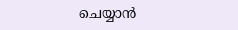ചെയ്യാൻ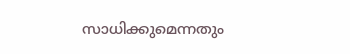സാധിക്കുമെന്നതും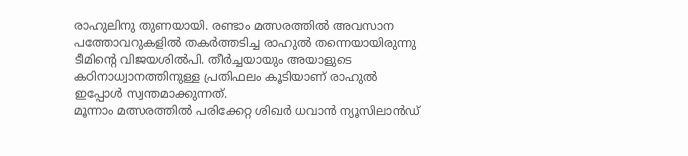രാഹുലിനു തുണയായി. രണ്ടാം മത്സരത്തിൽ അവസാന പത്തോവറുകളിൽ തകർത്തടിച്ച രാഹുൽ തന്നെയായിരുന്നു ടീമിന്റെ വിജയശിൽപി. തീർച്ചയായും അയാളുടെ കഠിനാധ്വാനത്തിനുള്ള പ്രതിഫലം കൂടിയാണ് രാഹുൽ ഇപ്പോൾ സ്വന്തമാക്കുന്നത്.
മൂന്നാം മത്സരത്തിൽ പരിക്കേറ്റ ശിഖർ ധവാൻ ന്യൂസിലാൻഡ്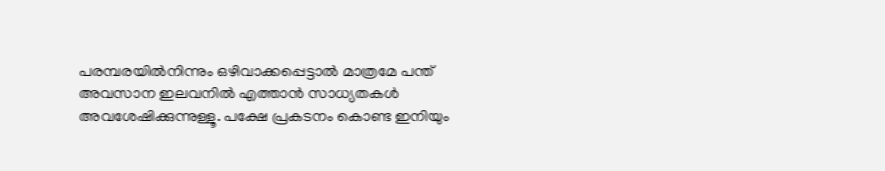പരമ്പരയിൽനിന്നും ഒഴിവാക്കപ്പെട്ടാൽ മാത്രമേ പന്ത് അവസാന ഇലവനിൽ എത്താൻ സാധ്യതകൾ അവശേഷിക്കുന്നുള്ളൂ. പക്ഷേ പ്രകടനം കൊണ്ട ഇനിയും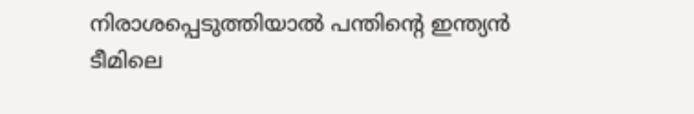നിരാശപ്പെടുത്തിയാൽ പന്തിന്റെ ഇന്ത്യൻ ടീമിലെ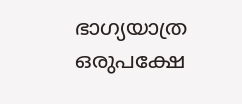ഭാഗ്യയാത്ര ഒരുപക്ഷേ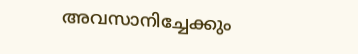അവസാനിച്ചേക്കും